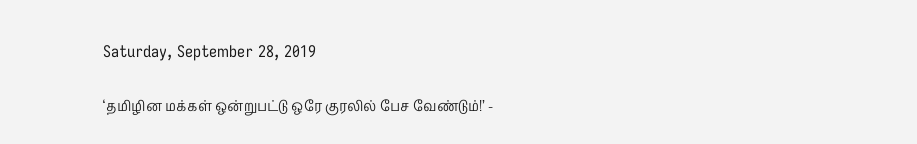Saturday, September 28, 2019

‘தமிழின மக்கள் ஒன்றுபட்டு ஒரே குரலில் பேச வேண்டும்!’ -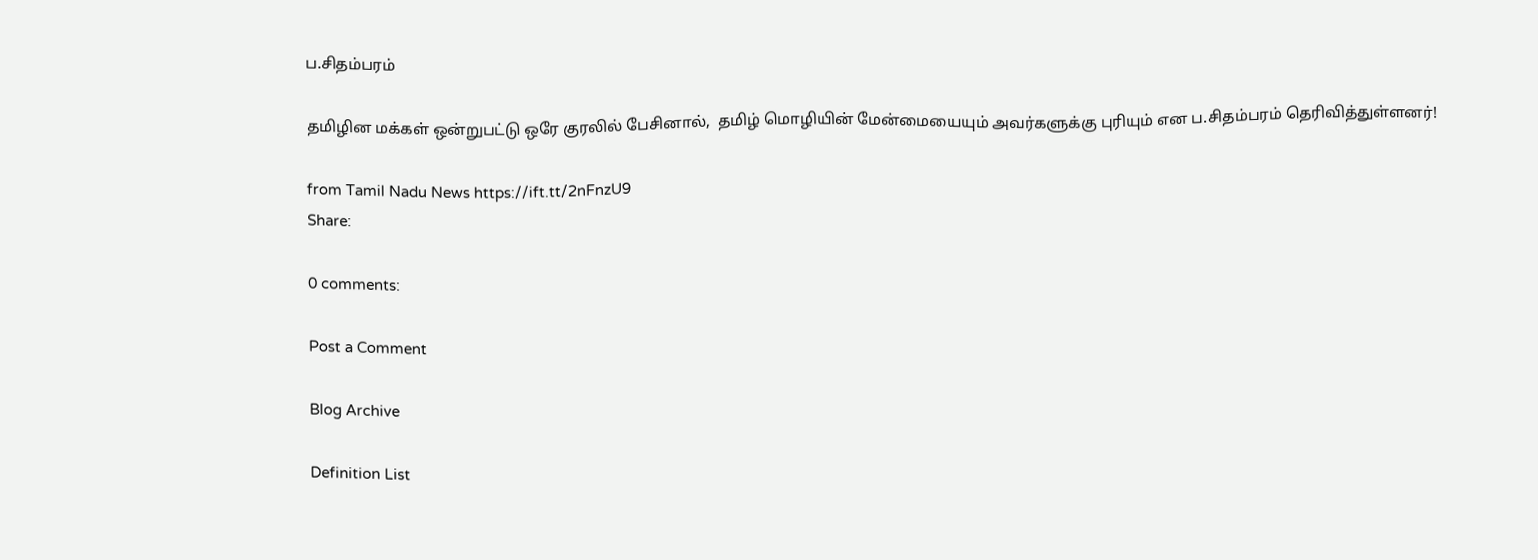ப.சிதம்பரம்

தமிழின மக்கள் ஒன்றுபட்டு ஒரே குரலில் பேசினால்,  தமிழ் மொழியின் மேன்மையையும் அவர்களுக்கு புரியும் என ப.சிதம்பரம் தெரிவித்துள்ளனர்!

from Tamil Nadu News https://ift.tt/2nFnzU9
Share:

0 comments:

Post a Comment

Blog Archive

Definition List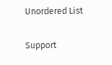Unordered List

Support